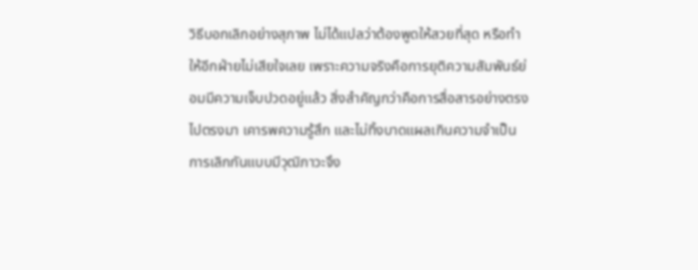วิธีบอกเลิกอย่างสุภาพ ไม่ได้แปลว่าต้องพูดให้สวยที่สุด หรือทำให้อีกฝ่ายไม่เสียใจเลย เพราะความจริงคือการยุติความสัมพันธ์ย่อมมีความเจ็บปวดอยู่แล้ว สิ่งสำคัญกว่าคือการสื่อสารอย่างตรงไปตรงมา เคารพความรู้สึก และไม่ทิ้งบาดแผลเกินความจำเป็น การเลิกกันแบบมีวุฒิภาวะจึง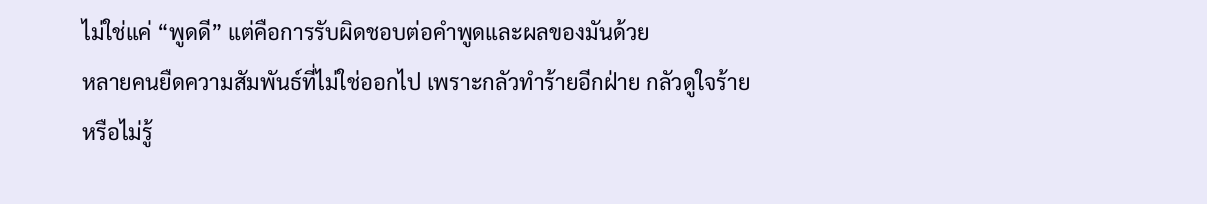ไม่ใช่แค่ “พูดดี” แต่คือการรับผิดชอบต่อคำพูดและผลของมันด้วย
หลายคนยืดความสัมพันธ์ที่ไม่ใช่ออกไป เพราะกลัวทำร้ายอีกฝ่าย กลัวดูใจร้าย หรือไม่รู้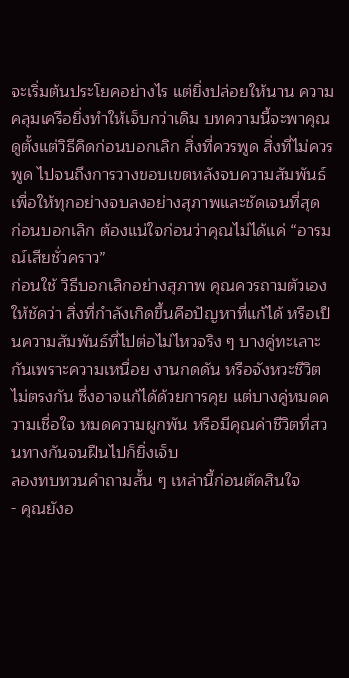จะเริ่มต้นประโยคอย่างไร แต่ยิ่งปล่อยให้นาน ความคลุมเครือยิ่งทำให้เจ็บกว่าเดิม บทความนี้จะพาคุณดูตั้งแต่วิธีคิดก่อนบอกเลิก สิ่งที่ควรพูด สิ่งที่ไม่ควรพูด ไปจนถึงการวางขอบเขตหลังจบความสัมพันธ์ เพื่อให้ทุกอย่างจบลงอย่างสุภาพและชัดเจนที่สุด
ก่อนบอกเลิก ต้องแน่ใจก่อนว่าคุณไม่ได้แค่ “อารมณ์เสียชั่วคราว”
ก่อนใช้ วิธีบอกเลิกอย่างสุภาพ คุณควรถามตัวเองให้ชัดว่า สิ่งที่กำลังเกิดขึ้นคือปัญหาที่แก้ได้ หรือเป็นความสัมพันธ์ที่ไปต่อไม่ไหวจริง ๆ บางคู่ทะเลาะกันเพราะความเหนื่อย งานกดดัน หรือจังหวะชีวิตไม่ตรงกัน ซึ่งอาจแก้ได้ด้วยการคุย แต่บางคู่หมดความเชื่อใจ หมดความผูกพัน หรือมีคุณค่าชีวิตที่สวนทางกันจนฝืนไปก็ยิ่งเจ็บ
ลองทบทวนคำถามสั้น ๆ เหล่านี้ก่อนตัดสินใจ
- คุณยังอ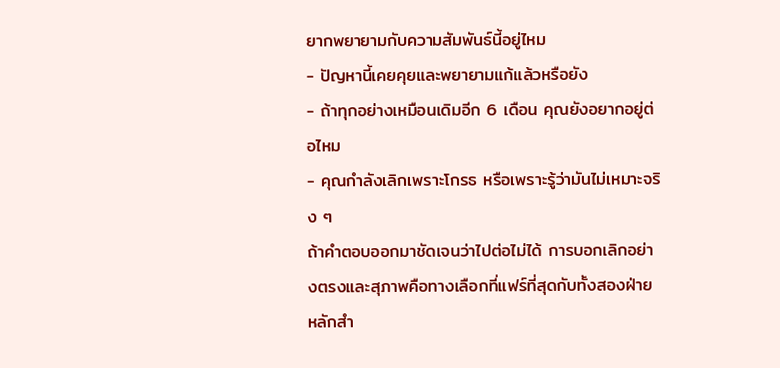ยากพยายามกับความสัมพันธ์นี้อยู่ไหม
- ปัญหานี้เคยคุยและพยายามแก้แล้วหรือยัง
- ถ้าทุกอย่างเหมือนเดิมอีก 6 เดือน คุณยังอยากอยู่ต่อไหม
- คุณกำลังเลิกเพราะโกรธ หรือเพราะรู้ว่ามันไม่เหมาะจริง ๆ
ถ้าคำตอบออกมาชัดเจนว่าไปต่อไม่ได้ การบอกเลิกอย่างตรงและสุภาพคือทางเลือกที่แฟร์ที่สุดกับทั้งสองฝ่าย
หลักสำ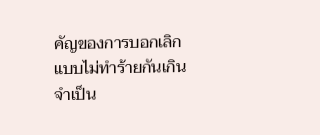คัญของการบอกเลิกแบบไม่ทำร้ายกันเกินจำเป็น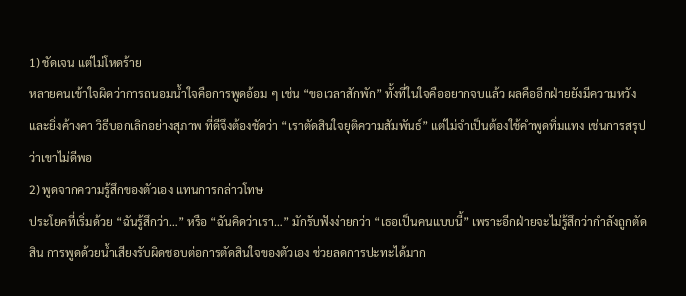1) ชัดเจน แต่ไม่โหดร้าย
หลายคนเข้าใจผิดว่าการถนอมน้ำใจคือการพูดอ้อม ๆ เช่น “ขอเวลาสักพัก” ทั้งที่ในใจคืออยากจบแล้ว ผลคืออีกฝ่ายยังมีความหวังและยิ่งค้างคา วิธีบอกเลิกอย่างสุภาพ ที่ดีจึงต้องชัดว่า “เราตัดสินใจยุติความสัมพันธ์” แต่ไม่จำเป็นต้องใช้คำพูดทิ่มแทง เช่นการสรุปว่าเขาไม่ดีพอ
2) พูดจากความรู้สึกของตัวเอง แทนการกล่าวโทษ
ประโยคที่เริ่มด้วย “ฉันรู้สึกว่า…” หรือ “ฉันคิดว่าเรา…” มักรับฟังง่ายกว่า “เธอเป็นคนแบบนี้” เพราะอีกฝ่ายจะไม่รู้สึกว่ากำลังถูกตัดสิน การพูดด้วยน้ำเสียงรับผิดชอบต่อการตัดสินใจของตัวเอง ช่วยลดการปะทะได้มาก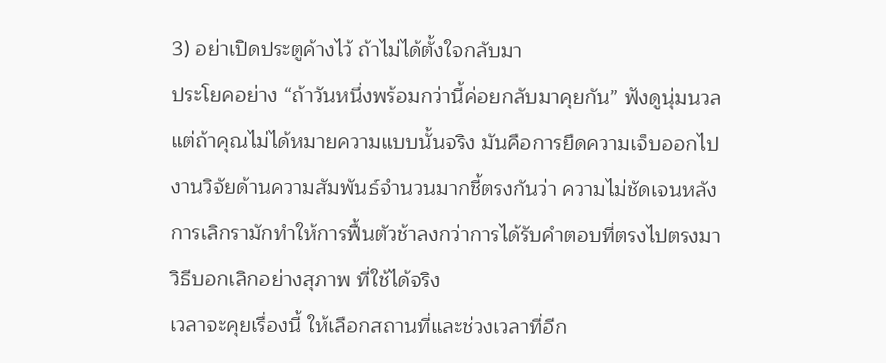3) อย่าเปิดประตูค้างไว้ ถ้าไม่ได้ตั้งใจกลับมา
ประโยคอย่าง “ถ้าวันหนึ่งพร้อมกว่านี้ค่อยกลับมาคุยกัน” ฟังดูนุ่มนวล แต่ถ้าคุณไม่ได้หมายความแบบนั้นจริง มันคือการยืดความเจ็บออกไป งานวิจัยด้านความสัมพันธ์จำนวนมากชี้ตรงกันว่า ความไม่ชัดเจนหลังการเลิกรามักทำให้การฟื้นตัวช้าลงกว่าการได้รับคำตอบที่ตรงไปตรงมา
วิธีบอกเลิกอย่างสุภาพ ที่ใช้ได้จริง
เวลาจะคุยเรื่องนี้ ให้เลือกสถานที่และช่วงเวลาที่อีก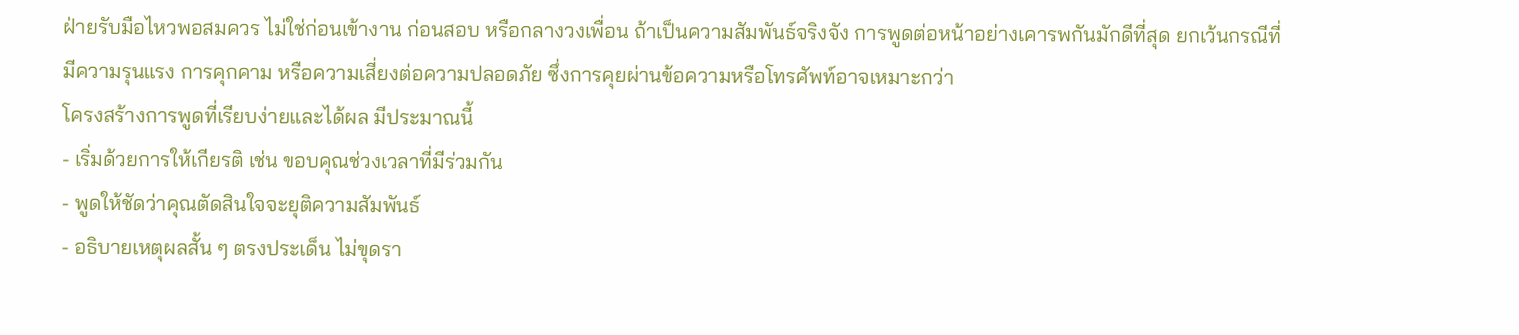ฝ่ายรับมือไหวพอสมควร ไม่ใช่ก่อนเข้างาน ก่อนสอบ หรือกลางวงเพื่อน ถ้าเป็นความสัมพันธ์จริงจัง การพูดต่อหน้าอย่างเคารพกันมักดีที่สุด ยกเว้นกรณีที่มีความรุนแรง การคุกคาม หรือความเสี่ยงต่อความปลอดภัย ซึ่งการคุยผ่านข้อความหรือโทรศัพท์อาจเหมาะกว่า
โครงสร้างการพูดที่เรียบง่ายและได้ผล มีประมาณนี้
- เริ่มด้วยการให้เกียรติ เช่น ขอบคุณช่วงเวลาที่มีร่วมกัน
- พูดให้ชัดว่าคุณตัดสินใจจะยุติความสัมพันธ์
- อธิบายเหตุผลสั้น ๆ ตรงประเด็น ไม่ขุดรา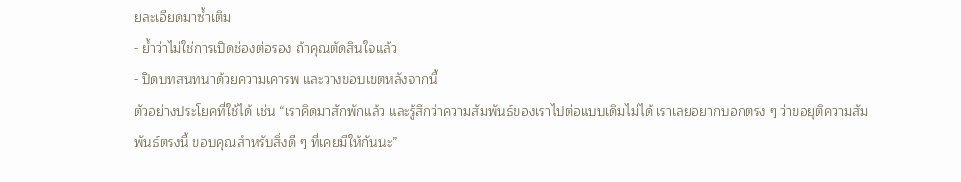ยละเอียดมาซ้ำเติม
- ย้ำว่าไม่ใช่การเปิดช่องต่อรอง ถ้าคุณตัดสินใจแล้ว
- ปิดบทสนทนาด้วยความเคารพ และวางขอบเขตหลังจากนี้
ตัวอย่างประโยคที่ใช้ได้ เช่น “เราคิดมาสักพักแล้ว และรู้สึกว่าความสัมพันธ์ของเราไปต่อแบบเดิมไม่ได้ เราเลยอยากบอกตรง ๆ ว่าขอยุติความสัมพันธ์ตรงนี้ ขอบคุณสำหรับสิ่งดี ๆ ที่เคยมีให้กันนะ”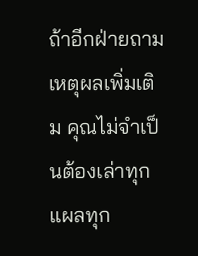ถ้าอีกฝ่ายถามเหตุผลเพิ่มเติม คุณไม่จำเป็นต้องเล่าทุกแผลทุก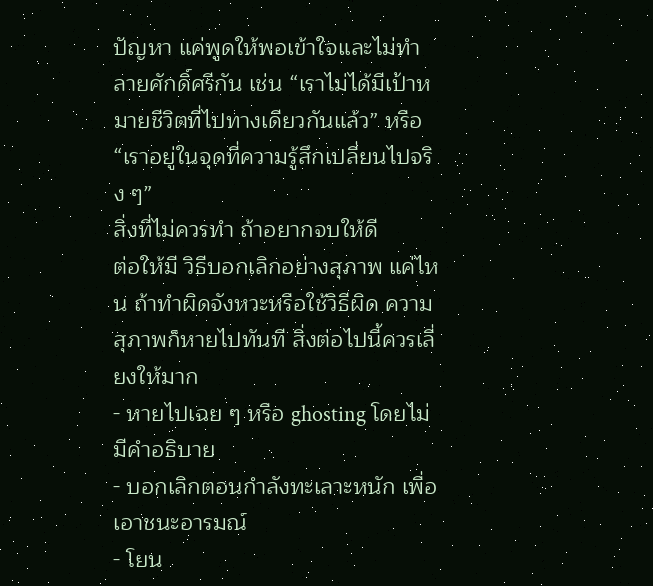ปัญหา แค่พูดให้พอเข้าใจและไม่ทำลายศักดิ์ศรีกัน เช่น “เราไม่ได้มีเป้าหมายชีวิตที่ไปทางเดียวกันแล้ว” หรือ “เราอยู่ในจุดที่ความรู้สึกเปลี่ยนไปจริง ๆ”
สิ่งที่ไม่ควรทำ ถ้าอยากจบให้ดี
ต่อให้มี วิธีบอกเลิกอย่างสุภาพ แค่ไหน ถ้าทำผิดจังหวะหรือใช้วิธีผิด ความสุภาพก็หายไปทันที สิ่งต่อไปนี้ควรเลี่ยงให้มาก
- หายไปเฉย ๆ หรือ ghosting โดยไม่มีคำอธิบาย
- บอกเลิกตอนกำลังทะเลาะหนัก เพื่อเอาชนะอารมณ์
- โยน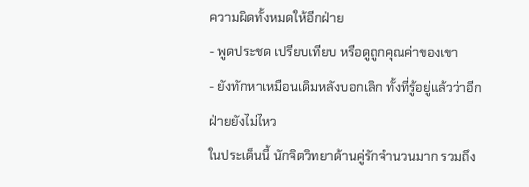ความผิดทั้งหมดให้อีกฝ่าย
- พูดประชด เปรียบเทียบ หรือดูถูกคุณค่าของเขา
- ยังทักหาเหมือนเดิมหลังบอกเลิก ทั้งที่รู้อยู่แล้วว่าอีกฝ่ายยังไม่ไหว
ในประเด็นนี้ นักจิตวิทยาด้านคู่รักจำนวนมาก รวมถึง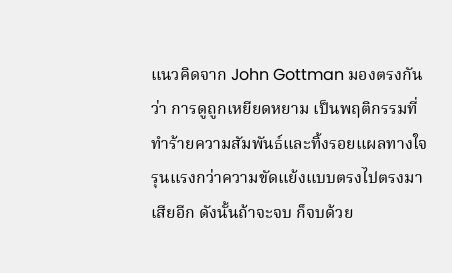แนวคิดจาก John Gottman มองตรงกันว่า การดูถูกเหยียดหยาม เป็นพฤติกรรมที่ทำร้ายความสัมพันธ์และทิ้งรอยแผลทางใจรุนแรงกว่าความขัดแย้งแบบตรงไปตรงมาเสียอีก ดังนั้นถ้าจะจบ ก็จบด้วย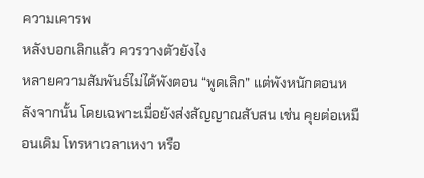ความเคารพ
หลังบอกเลิกแล้ว ควรวางตัวยังไง
หลายความสัมพันธ์ไม่ได้พังตอน “พูดเลิก” แต่พังหนักตอนหลังจากนั้น โดยเฉพาะเมื่อยังส่งสัญญาณสับสน เช่น คุยต่อเหมือนเดิม โทรหาเวลาเหงา หรือ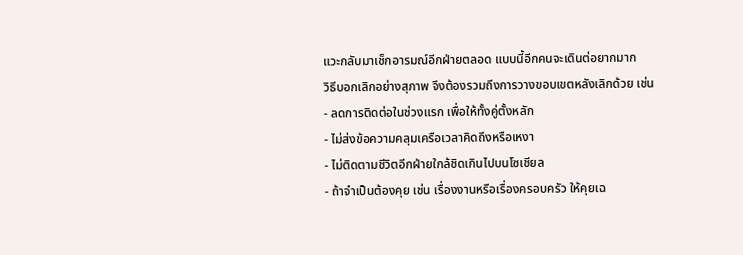แวะกลับมาเช็กอารมณ์อีกฝ่ายตลอด แบบนี้อีกคนจะเดินต่อยากมาก
วิธีบอกเลิกอย่างสุภาพ จึงต้องรวมถึงการวางขอบเขตหลังเลิกด้วย เช่น
- ลดการติดต่อในช่วงแรก เพื่อให้ทั้งคู่ตั้งหลัก
- ไม่ส่งข้อความคลุมเครือเวลาคิดถึงหรือเหงา
- ไม่ติดตามชีวิตอีกฝ่ายใกล้ชิดเกินไปบนโซเชียล
- ถ้าจำเป็นต้องคุย เช่น เรื่องงานหรือเรื่องครอบครัว ให้คุยเฉ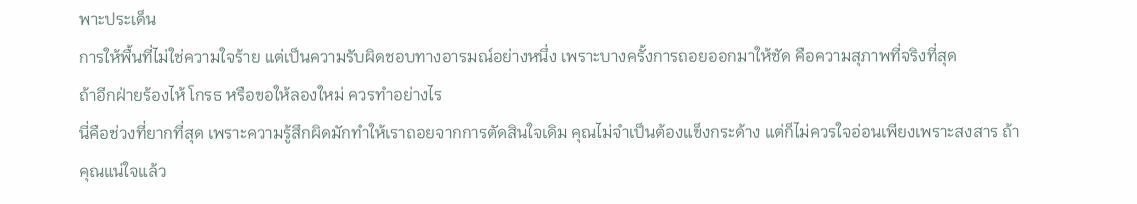พาะประเด็น
การให้พื้นที่ไม่ใช่ความใจร้าย แต่เป็นความรับผิดชอบทางอารมณ์อย่างหนึ่ง เพราะบางครั้งการถอยออกมาให้ชัด คือความสุภาพที่จริงที่สุด
ถ้าอีกฝ่ายร้องไห้ โกรธ หรือขอให้ลองใหม่ ควรทำอย่างไร
นี่คือช่วงที่ยากที่สุด เพราะความรู้สึกผิดมักทำให้เราถอยจากการตัดสินใจเดิม คุณไม่จำเป็นต้องแข็งกระด้าง แต่ก็ไม่ควรใจอ่อนเพียงเพราะสงสาร ถ้าคุณแน่ใจแล้ว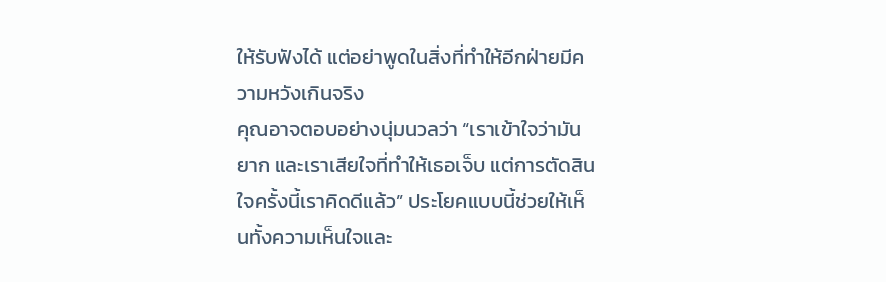ให้รับฟังได้ แต่อย่าพูดในสิ่งที่ทำให้อีกฝ่ายมีความหวังเกินจริง
คุณอาจตอบอย่างนุ่มนวลว่า “เราเข้าใจว่ามันยาก และเราเสียใจที่ทำให้เธอเจ็บ แต่การตัดสินใจครั้งนี้เราคิดดีแล้ว” ประโยคแบบนี้ช่วยให้เห็นทั้งความเห็นใจและ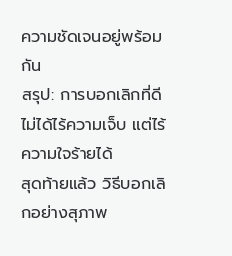ความชัดเจนอยู่พร้อมกัน
สรุป: การบอกเลิกที่ดี ไม่ได้ไร้ความเจ็บ แต่ไร้ความใจร้ายได้
สุดท้ายแล้ว วิธีบอกเลิกอย่างสุภาพ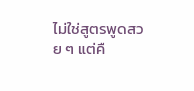ไม่ใช่สูตรพูดสวย ๆ แต่คื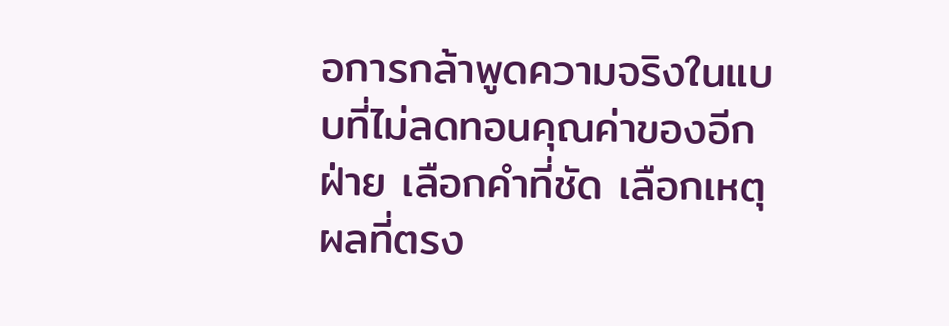อการกล้าพูดความจริงในแบบที่ไม่ลดทอนคุณค่าของอีกฝ่าย เลือกคำที่ชัด เลือกเหตุผลที่ตรง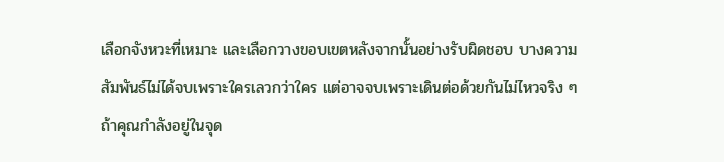เลือกจังหวะที่เหมาะ และเลือกวางขอบเขตหลังจากนั้นอย่างรับผิดชอบ บางความสัมพันธ์ไม่ได้จบเพราะใครเลวกว่าใคร แต่อาจจบเพราะเดินต่อด้วยกันไม่ไหวจริง ๆ
ถ้าคุณกำลังอยู่ในจุด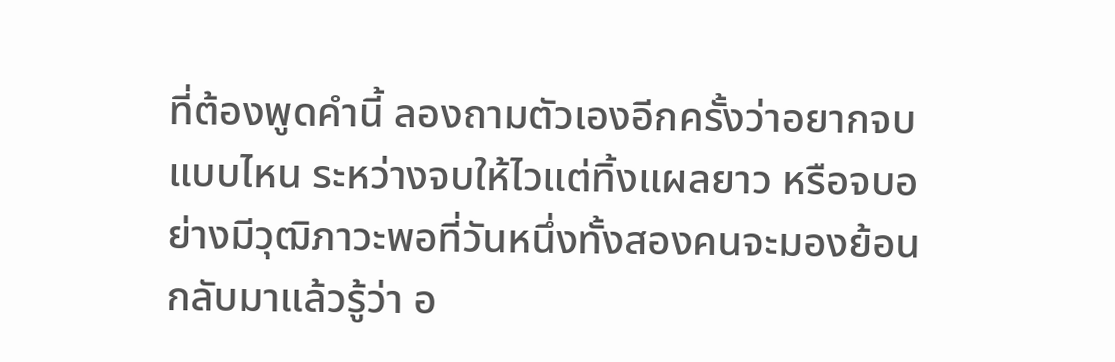ที่ต้องพูดคำนี้ ลองถามตัวเองอีกครั้งว่าอยากจบแบบไหน ระหว่างจบให้ไวแต่ทิ้งแผลยาว หรือจบอย่างมีวุฒิภาวะพอที่วันหนึ่งทั้งสองคนจะมองย้อนกลับมาแล้วรู้ว่า อ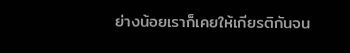ย่างน้อยเราก็เคยให้เกียรติกันจน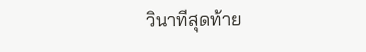วินาทีสุดท้าย